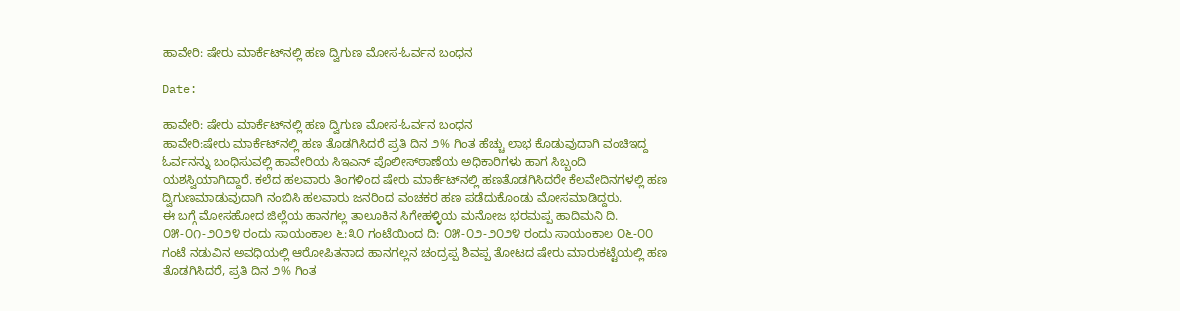ಹಾವೇರಿ: ಷೇರು ಮಾರ್ಕೆಟ್‌ನಲ್ಲಿ ಹಣ ದ್ವಿಗುಣ ಮೋಸ-ಓರ್ವನ ಬಂಧನ

Date:

ಹಾವೇರಿ: ಷೇರು ಮಾರ್ಕೆಟ್‌ನಲ್ಲಿ ಹಣ ದ್ವಿಗುಣ ಮೋಸ-ಓರ್ವನ ಬಂಧನ
ಹಾವೇರಿ:ಷೇರು ಮಾರ್ಕೆಟ್‌ನಲ್ಲಿ ಹಣ ತೊಡಗಿಸಿದರೆ ಪ್ರತಿ ದಿನ ೨% ಗಿಂತ ಹೆಚ್ಚು ಲಾಭ ಕೊಡುವುದಾಗಿ ವಂಚಿಇದ್ದ ಓರ್ವನನ್ನು ಬಂಧಿಸುವಲ್ಲಿ ಹಾವೇರಿಯ ಸಿಇಎನ್ ಪೊಲೀಸ್‌ಠಾಣೆಯ ಅಧಿಕಾರಿಗಳು ಹಾಗ ಸಿಬ್ಬಂದಿ ಯಶಸ್ವಿಯಾಗಿದ್ದಾರೆ. ಕಲೆದ ಹಲವಾರು ತಿಂಗಳಿಂದ ಷೇರು ಮಾರ್ಕೆಟ್‌ನಲ್ಲಿ ಹಣತೊಡಗಿಸಿದರೇ ಕೆಲವೇದಿನಗಳಲ್ಲಿ ಹಣ ದ್ವಿಗುಣಮಾಡುವುದಾಗಿ ನಂಬಿಸಿ ಹಲವಾರು ಜನರಿಂದ ವಂಚಕರ ಹಣ ಪಡೆದುಕೊಂಡು ಮೋಸಮಾಡಿದ್ದರು.
ಈ ಬಗ್ಗೆ ಮೋಸಹೋದ ಜಿಲ್ಲೆಯ ಹಾನಗಲ್ಲ ತಾಲೂಕಿನ ಸಿಗೇಹಳ್ಳಿಯ ಮನೋಜ ಭರಮಪ್ಪ ಹಾದಿಮನಿ ದಿ. ೦೫-೦೧-೨೦೨೪ ರಂದು ಸಾಯಂಕಾಲ ೬:೩೦ ಗಂಟೆಯಿಂದ ದಿ: ೦೫-೦೨-೨೦೨೪ ರಂದು ಸಾಯಂಕಾಲ ೦೬-೦೦ ಗಂಟೆ ನಡುವಿನ ಅವಧಿಯಲ್ಲಿ ಆರೋಪಿತನಾದ ಹಾನಗಲ್ಲನ ಚಂದ್ರಪ್ಪ ಶಿವಪ್ಪ ತೋಟದ ಷೇರು ಮಾರುಕಟ್ಟೆಯಲ್ಲಿ ಹಣ ತೊಡಗಿಸಿದರೆ, ಪ್ರತಿ ದಿನ ೨% ಗಿಂತ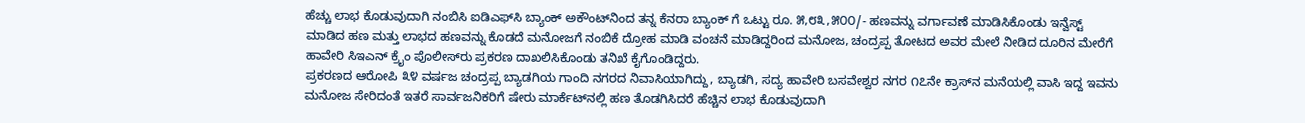ಹೆಚ್ಚು ಲಾಭ ಕೊಡುವುದಾಗಿ ನಂಬಿಸಿ ಐಡಿಎಫ್‌ಸಿ ಬ್ಯಾಂಕ್ ಅಕೌಂಟ್‌ನಿಂದ ತನ್ನ ಕೆನರಾ ಬ್ಯಾಂಕ್ ಗೆ ಒಟ್ಟು ರೂ. ೫,೮೩,೫೦೦/- ಹಣವನ್ನು ವರ್ಗಾವಣೆ ಮಾಡಿಸಿಕೊಂಡು ಇನ್ವೆಸ್ಟ್ ಮಾಡಿದ ಹಣ ಮತ್ತು ಲಾಭದ ಹಣವನ್ನು ಕೊಡದೆ ಮನೋಜಗೆ ನಂಬಿಕೆ ದ್ರೋಹ ಮಾಡಿ ವಂಚನೆ ಮಾಡಿದ್ದರಿಂದ ಮನೋಜ, ಚಂದ್ರಪ್ಪ ತೋಟದ ಅವರ ಮೇಲೆ ನೀಡಿದ ದೂರಿನ ಮೇರೆಗೆ ಹಾವೇರಿ ಸಿಇಎನ್ ಕ್ರೈಂ ಪೊಲೀಸ್‌ರು ಪ್ರಕರಣ ದಾಖಲಿಸಿಕೊಂಡು ತನಿಖೆ ಕೈಗೊಂಡಿದ್ದರು.
ಪ್ರಕರಣದ ಆರೋಪಿ ೩೪ ವರ್ಷಜ ಚಂದ್ರಪ್ಪ ಬ್ಯಾಡಗಿಯ ಗಾಂದಿ ನಗರದ ನಿವಾಸಿಯಾಗಿದ್ದು, ಬ್ಯಾಡಗಿ, ಸದ್ಯ ಹಾವೇರಿ ಬಸವೇಶ್ವರ ನಗರ ೧೭ನೇ ಕ್ರಾಸ್‌ನ ಮನೆಯಲ್ಲಿ ವಾಸಿ ಇದ್ದ ಇವನು ಮನೋಜ ಸೇರಿದಂತೆ ಇತರೆ ಸಾರ್ವಜನಿಕರಿಗೆ ಷೇರು ಮಾರ್ಕೆಟ್‌ನಲ್ಲಿ ಹಣ ತೊಡಗಿಸಿದರೆ ಹೆಚ್ಚಿನ ಲಾಭ ಕೊಡುವುದಾಗಿ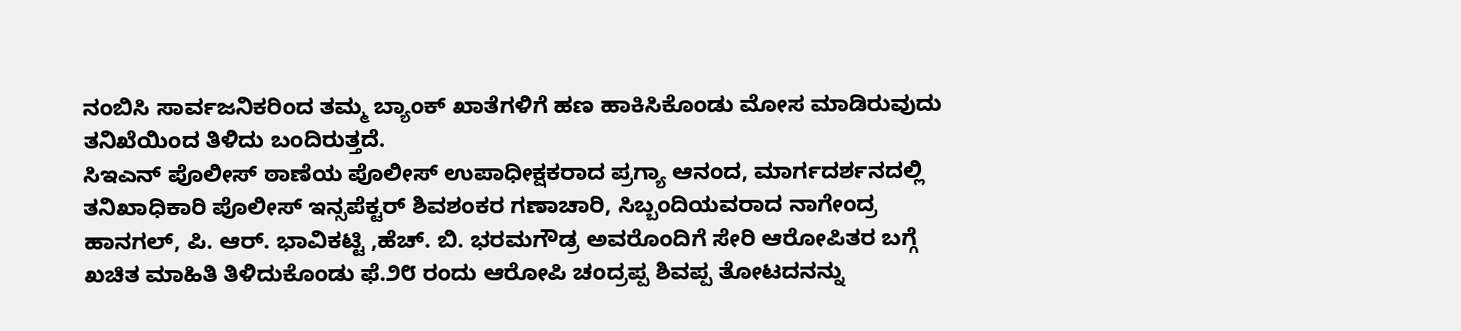ನಂಬಿಸಿ ಸಾರ್ವಜನಿಕರಿಂದ ತಮ್ಮ ಬ್ಯಾಂಕ್ ಖಾತೆಗಳಿಗೆ ಹಣ ಹಾಕಿಸಿಕೊಂಡು ಮೋಸ ಮಾಡಿರುವುದು ತನಿಖೆಯಿಂದ ತಿಳಿದು ಬಂದಿರುತ್ತದೆ.
ಸಿಇಎನ್ ಪೊಲೀಸ್ ಠಾಣೆಯ ಪೊಲೀಸ್ ಉಪಾಧೀಕ್ಷಕರಾದ ಪ್ರಗ್ಯಾ ಆನಂದ, ಮಾರ್ಗದರ್ಶನದಲ್ಲಿ ತನಿಖಾಧಿಕಾರಿ ಪೊಲೀಸ್ ಇನ್ಸಪೆಕ್ಟರ್ ಶಿವಶಂಕರ ಗಣಾಚಾರಿ, ಸಿಬ್ಬಂದಿಯವರಾದ ನಾಗೇಂದ್ರ ಹಾನಗಲ್, ಪಿ. ಆರ್. ಭಾವಿಕಟ್ಟಿ ,ಹೆಚ್. ಬಿ. ಭರಮಗೌಡ್ರ ಅವರೊಂದಿಗೆ ಸೇರಿ ಆರೋಪಿತರ ಬಗ್ಗೆ ಖಚಿತ ಮಾಹಿತಿ ತಿಳಿದುಕೊಂಡು ಫೆ.೨೮ ರಂದು ಆರೋಪಿ ಚಂದ್ರಪ್ಪ ಶಿವಪ್ಪ ತೋಟದನನ್ನು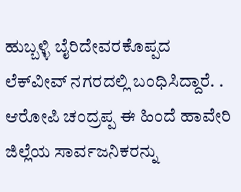ಹುಬ್ಬಳ್ಳಿ ಬೈರಿದೇವರಕೊಪ್ಪದ ಲೆಕ್‌ವೀವ್ ನಗರದಲ್ಲಿ ಬಂಧಿಸಿದ್ದಾರೆ. .
ಆರೋಪಿ ಚಂದ್ರಪ್ಪ ಈ ಹಿಂದೆ ಹಾವೇರಿ ಜಿಲ್ಲೆಯ ಸಾರ್ವಜನಿಕರನ್ನು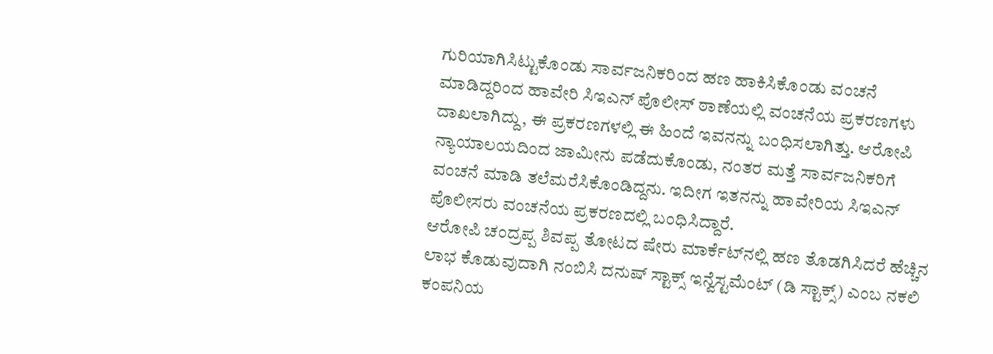ಗುರಿಯಾಗಿಸಿಟ್ಟುಕೊಂಡು ಸಾರ್ವಜನಿಕರಿಂದ ಹಣ ಹಾಕಿಸಿಕೊಂಡು ವಂಚನೆ ಮಾಡಿದ್ದರಿಂದ ಹಾವೇರಿ ಸಿಇಎನ್ ಪೊಲೀಸ್ ಠಾಣೆಯಲ್ಲಿ ವಂಚನೆಯ ಪ್ರಕರಣಗಳು ದಾಖಲಾಗಿದ್ದು, ಈ ಪ್ರಕರಣಗಳಲ್ಲಿ ಈ ಹಿಂದೆ ಇವನನ್ನು ಬಂಧಿಸಲಾಗಿತ್ತು. ಆರೋಪಿ ನ್ಯಾಯಾಲಯದಿಂದ ಜಾಮೀನು ಪಡೆದುಕೊಂಡು, ನಂತರ ಮತ್ತೆ ಸಾರ್ವಜನಿಕರಿಗೆ ವಂಚನೆ ಮಾಡಿ ತಲೆಮರೆಸಿಕೊಂಡಿದ್ದನು. ಇದೀಗ ಇತನನ್ನು ಹಾವೇರಿಯ ಸಿಇಎನ್ ಪೊಲೀಸರು ವಂಚನೆಯ ಪ್ರಕರಣದಲ್ಲಿ ಬಂಧಿಸಿದ್ದಾರೆ.
ಆರೋಪಿ ಚಂದ್ರಪ್ಪ ಶಿವಪ್ಪ ತೋಟದ ಷೇರು ಮಾರ್ಕೆಟ್‌ನಲ್ಲಿ ಹಣ ತೊಡಗಿಸಿದರೆ ಹೆಚ್ಚಿನ ಲಾಭ ಕೊಡುವುದಾಗಿ ನಂಬಿಸಿ ದನುಷ್ ಸ್ಟಾಕ್ಸ್ ಇನ್ವೆಸ್ಟಮೆಂಟ್ (ಡಿ ಸ್ಟಾಕ್ಸ್) ಎಂಬ ನಕಲಿ ಕಂಪನಿಯ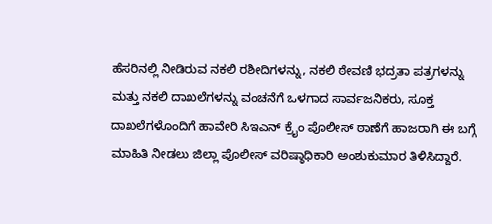ಹೆಸರಿನಲ್ಲಿ ನೀಡಿರುವ ನಕಲಿ ರಶೀದಿಗಳನ್ನು, ನಕಲಿ ಠೇವಣಿ ಭದ್ರತಾ ಪತ್ರಗಳನ್ನು ಮತ್ತು ನಕಲಿ ದಾಖಲೆಗಳನ್ನು ವಂಚನೆಗೆ ಒಳಗಾದ ಸಾರ್ವಜನಿಕರು, ಸೂಕ್ತ ದಾಖಲೆಗಳೊಂದಿಗೆ ಹಾವೇರಿ ಸಿಇಎನ್ ಕ್ರೈಂ ಪೊಲೀಸ್ ಠಾಣೆಗೆ ಹಾಜರಾಗಿ ಈ ಬಗ್ಗೆ ಮಾಹಿತಿ ನೀಡಲು ಜಿಲ್ಲಾ ಪೊಲೀಸ್ ವರಿಷ್ಠಾಧಿಕಾರಿ ಅಂಶುಕುಮಾರ ತಿಳಿಸಿದ್ದಾರೆ.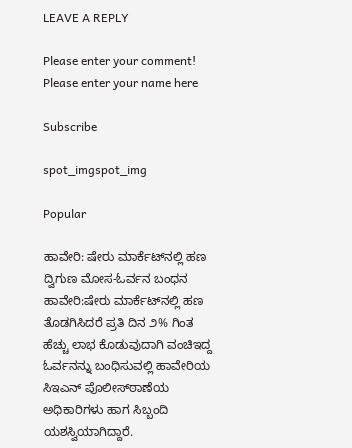LEAVE A REPLY

Please enter your comment!
Please enter your name here

Subscribe

spot_imgspot_img

Popular

ಹಾವೇರಿ: ಷೇರು ಮಾರ್ಕೆಟ್‌ನಲ್ಲಿ ಹಣ ದ್ವಿಗುಣ ಮೋಸ-ಓರ್ವನ ಬಂಧನ
ಹಾವೇರಿ:ಷೇರು ಮಾರ್ಕೆಟ್‌ನಲ್ಲಿ ಹಣ ತೊಡಗಿಸಿದರೆ ಪ್ರತಿ ದಿನ ೨% ಗಿಂತ ಹೆಚ್ಚು ಲಾಭ ಕೊಡುವುದಾಗಿ ವಂಚಿಇದ್ದ ಓರ್ವನನ್ನು ಬಂಧಿಸುವಲ್ಲಿ ಹಾವೇರಿಯ ಸಿಇಎನ್ ಪೊಲೀಸ್‌ಠಾಣೆಯ ಅಧಿಕಾರಿಗಳು ಹಾಗ ಸಿಬ್ಬಂದಿ ಯಶಸ್ವಿಯಾಗಿದ್ದಾರೆ.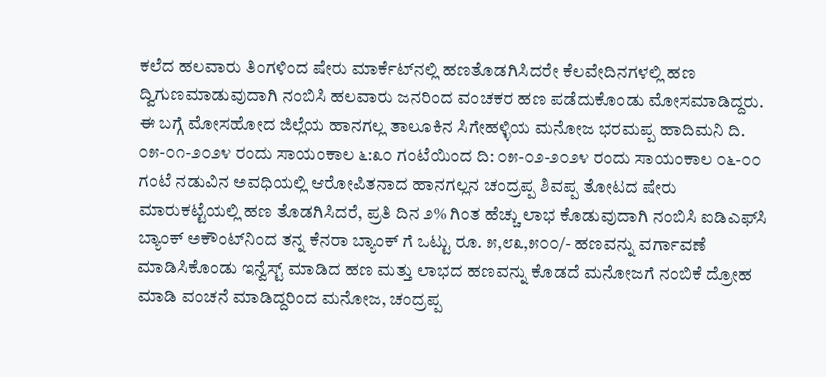ಕಲೆದ ಹಲವಾರು ತಿಂಗಳಿಂದ ಷೇರು ಮಾರ್ಕೆಟ್‌ನಲ್ಲಿ ಹಣತೊಡಗಿಸಿದರೇ ಕೆಲವೇದಿನಗಳಲ್ಲಿ ಹಣ ದ್ವಿಗುಣಮಾಡುವುದಾಗಿ ನಂಬಿಸಿ ಹಲವಾರು ಜನರಿಂದ ವಂಚಕರ ಹಣ ಪಡೆದುಕೊಂಡು ಮೋಸಮಾಡಿದ್ದರು.
ಈ ಬಗ್ಗೆ ಮೋಸಹೋದ ಜಿಲ್ಲೆಯ ಹಾನಗಲ್ಲ ತಾಲೂಕಿನ ಸಿಗೇಹಳ್ಳಿಯ ಮನೋಜ ಭರಮಪ್ಪ ಹಾದಿಮನಿ ದಿ. ೦೫-೦೧-೨೦೨೪ ರಂದು ಸಾಯಂಕಾಲ ೬:೩೦ ಗಂಟೆಯಿಂದ ದಿ: ೦೫-೦೨-೨೦೨೪ ರಂದು ಸಾಯಂಕಾಲ ೦೬-೦೦ ಗಂಟೆ ನಡುವಿನ ಅವಧಿಯಲ್ಲಿ ಆರೋಪಿತನಾದ ಹಾನಗಲ್ಲನ ಚಂದ್ರಪ್ಪ ಶಿವಪ್ಪ ತೋಟದ ಷೇರು ಮಾರುಕಟ್ಟೆಯಲ್ಲಿ ಹಣ ತೊಡಗಿಸಿದರೆ, ಪ್ರತಿ ದಿನ ೨% ಗಿಂತ ಹೆಚ್ಚು ಲಾಭ ಕೊಡುವುದಾಗಿ ನಂಬಿಸಿ ಐಡಿಎಫ್‌ಸಿ ಬ್ಯಾಂಕ್ ಅಕೌಂಟ್‌ನಿಂದ ತನ್ನ ಕೆನರಾ ಬ್ಯಾಂಕ್ ಗೆ ಒಟ್ಟು ರೂ. ೫,೮೩,೫೦೦/- ಹಣವನ್ನು ವರ್ಗಾವಣೆ ಮಾಡಿಸಿಕೊಂಡು ಇನ್ವೆಸ್ಟ್ ಮಾಡಿದ ಹಣ ಮತ್ತು ಲಾಭದ ಹಣವನ್ನು ಕೊಡದೆ ಮನೋಜಗೆ ನಂಬಿಕೆ ದ್ರೋಹ ಮಾಡಿ ವಂಚನೆ ಮಾಡಿದ್ದರಿಂದ ಮನೋಜ, ಚಂದ್ರಪ್ಪ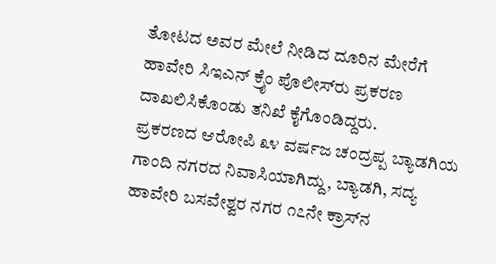ತೋಟದ ಅವರ ಮೇಲೆ ನೀಡಿದ ದೂರಿನ ಮೇರೆಗೆ ಹಾವೇರಿ ಸಿಇಎನ್ ಕ್ರೈಂ ಪೊಲೀಸ್‌ರು ಪ್ರಕರಣ ದಾಖಲಿಸಿಕೊಂಡು ತನಿಖೆ ಕೈಗೊಂಡಿದ್ದರು.
ಪ್ರಕರಣದ ಆರೋಪಿ ೩೪ ವರ್ಷಜ ಚಂದ್ರಪ್ಪ ಬ್ಯಾಡಗಿಯ ಗಾಂದಿ ನಗರದ ನಿವಾಸಿಯಾಗಿದ್ದು, ಬ್ಯಾಡಗಿ, ಸದ್ಯ ಹಾವೇರಿ ಬಸವೇಶ್ವರ ನಗರ ೧೭ನೇ ಕ್ರಾಸ್‌ನ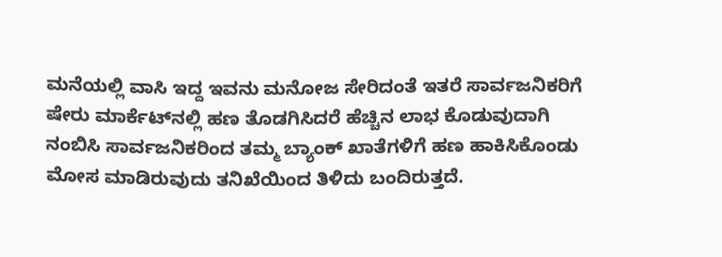ಮನೆಯಲ್ಲಿ ವಾಸಿ ಇದ್ದ ಇವನು ಮನೋಜ ಸೇರಿದಂತೆ ಇತರೆ ಸಾರ್ವಜನಿಕರಿಗೆ ಷೇರು ಮಾರ್ಕೆಟ್‌ನಲ್ಲಿ ಹಣ ತೊಡಗಿಸಿದರೆ ಹೆಚ್ಚಿನ ಲಾಭ ಕೊಡುವುದಾಗಿ ನಂಬಿಸಿ ಸಾರ್ವಜನಿಕರಿಂದ ತಮ್ಮ ಬ್ಯಾಂಕ್ ಖಾತೆಗಳಿಗೆ ಹಣ ಹಾಕಿಸಿಕೊಂಡು ಮೋಸ ಮಾಡಿರುವುದು ತನಿಖೆಯಿಂದ ತಿಳಿದು ಬಂದಿರುತ್ತದೆ.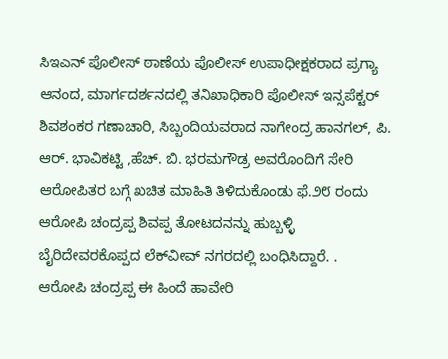ಸಿಇಎನ್ ಪೊಲೀಸ್ ಠಾಣೆಯ ಪೊಲೀಸ್ ಉಪಾಧೀಕ್ಷಕರಾದ ಪ್ರಗ್ಯಾ ಆನಂದ, ಮಾರ್ಗದರ್ಶನದಲ್ಲಿ ತನಿಖಾಧಿಕಾರಿ ಪೊಲೀಸ್ ಇನ್ಸಪೆಕ್ಟರ್ ಶಿವಶಂಕರ ಗಣಾಚಾರಿ, ಸಿಬ್ಬಂದಿಯವರಾದ ನಾಗೇಂದ್ರ ಹಾನಗಲ್, ಪಿ. ಆರ್. ಭಾವಿಕಟ್ಟಿ ,ಹೆಚ್. ಬಿ. ಭರಮಗೌಡ್ರ ಅವರೊಂದಿಗೆ ಸೇರಿ ಆರೋಪಿತರ ಬಗ್ಗೆ ಖಚಿತ ಮಾಹಿತಿ ತಿಳಿದುಕೊಂಡು ಫೆ.೨೮ ರಂದು ಆರೋಪಿ ಚಂದ್ರಪ್ಪ ಶಿವಪ್ಪ ತೋಟದನನ್ನು ಹುಬ್ಬಳ್ಳಿ ಬೈರಿದೇವರಕೊಪ್ಪದ ಲೆಕ್‌ವೀವ್ ನಗರದಲ್ಲಿ ಬಂಧಿಸಿದ್ದಾರೆ. .
ಆರೋಪಿ ಚಂದ್ರಪ್ಪ ಈ ಹಿಂದೆ ಹಾವೇರಿ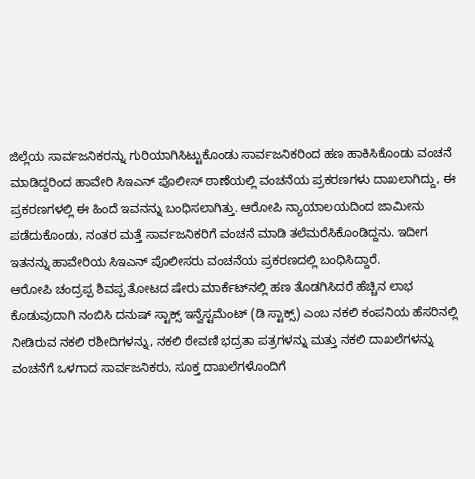ಜಿಲ್ಲೆಯ ಸಾರ್ವಜನಿಕರನ್ನು ಗುರಿಯಾಗಿಸಿಟ್ಟುಕೊಂಡು ಸಾರ್ವಜನಿಕರಿಂದ ಹಣ ಹಾಕಿಸಿಕೊಂಡು ವಂಚನೆ ಮಾಡಿದ್ದರಿಂದ ಹಾವೇರಿ ಸಿಇಎನ್ ಪೊಲೀಸ್ ಠಾಣೆಯಲ್ಲಿ ವಂಚನೆಯ ಪ್ರಕರಣಗಳು ದಾಖಲಾಗಿದ್ದು, ಈ ಪ್ರಕರಣಗಳಲ್ಲಿ ಈ ಹಿಂದೆ ಇವನನ್ನು ಬಂಧಿಸಲಾಗಿತ್ತು. ಆರೋಪಿ ನ್ಯಾಯಾಲಯದಿಂದ ಜಾಮೀನು ಪಡೆದುಕೊಂಡು, ನಂತರ ಮತ್ತೆ ಸಾರ್ವಜನಿಕರಿಗೆ ವಂಚನೆ ಮಾಡಿ ತಲೆಮರೆಸಿಕೊಂಡಿದ್ದನು. ಇದೀಗ ಇತನನ್ನು ಹಾವೇರಿಯ ಸಿಇಎನ್ ಪೊಲೀಸರು ವಂಚನೆಯ ಪ್ರಕರಣದಲ್ಲಿ ಬಂಧಿಸಿದ್ದಾರೆ.
ಆರೋಪಿ ಚಂದ್ರಪ್ಪ ಶಿವಪ್ಪ ತೋಟದ ಷೇರು ಮಾರ್ಕೆಟ್‌ನಲ್ಲಿ ಹಣ ತೊಡಗಿಸಿದರೆ ಹೆಚ್ಚಿನ ಲಾಭ ಕೊಡುವುದಾಗಿ ನಂಬಿಸಿ ದನುಷ್ ಸ್ಟಾಕ್ಸ್ ಇನ್ವೆಸ್ಟಮೆಂಟ್ (ಡಿ ಸ್ಟಾಕ್ಸ್) ಎಂಬ ನಕಲಿ ಕಂಪನಿಯ ಹೆಸರಿನಲ್ಲಿ ನೀಡಿರುವ ನಕಲಿ ರಶೀದಿಗಳನ್ನು, ನಕಲಿ ಠೇವಣಿ ಭದ್ರತಾ ಪತ್ರಗಳನ್ನು ಮತ್ತು ನಕಲಿ ದಾಖಲೆಗಳನ್ನು ವಂಚನೆಗೆ ಒಳಗಾದ ಸಾರ್ವಜನಿಕರು, ಸೂಕ್ತ ದಾಖಲೆಗಳೊಂದಿಗೆ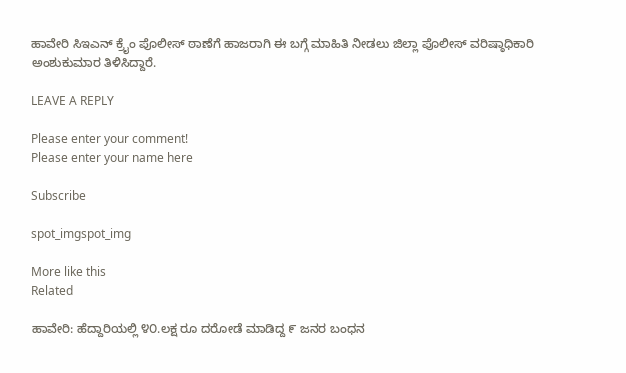ಹಾವೇರಿ ಸಿಇಎನ್ ಕ್ರೈಂ ಪೊಲೀಸ್ ಠಾಣೆಗೆ ಹಾಜರಾಗಿ ಈ ಬಗ್ಗೆ ಮಾಹಿತಿ ನೀಡಲು ಜಿಲ್ಲಾ ಪೊಲೀಸ್ ವರಿಷ್ಠಾಧಿಕಾರಿ ಅಂಶುಕುಮಾರ ತಿಳಿಸಿದ್ದಾರೆ.

LEAVE A REPLY

Please enter your comment!
Please enter your name here

Subscribe

spot_imgspot_img

More like this
Related

ಹಾವೇರಿ: ಹೆದ್ದಾರಿಯಲ್ಲಿ ೪೦.ಲಕ್ಷ ರೂ ದರೋಡೆ ಮಾಡಿದ್ದ ೯ ಜನರ ಬಂಧನ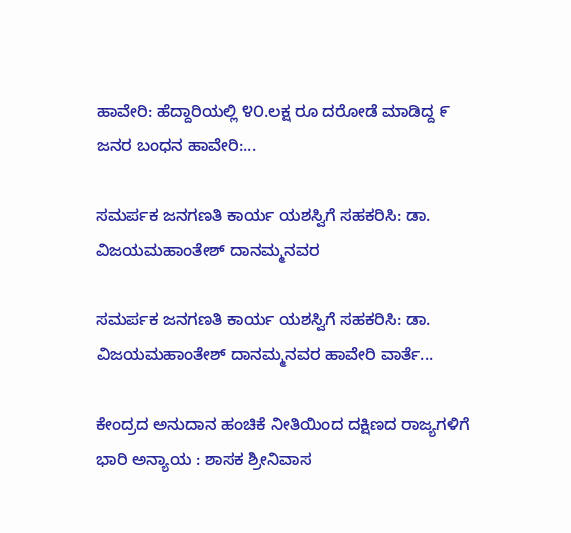ಹಾವೇರಿ: ಹೆದ್ದಾರಿಯಲ್ಲಿ ೪೦.ಲಕ್ಷ ರೂ ದರೋಡೆ ಮಾಡಿದ್ದ ೯ ಜನರ ಬಂಧನ ಹಾವೇರಿ:...

ಸಮರ್ಪಕ ಜನಗಣತಿ ಕಾರ್ಯ ಯಶಸ್ವಿಗೆ ಸಹಕರಿಸಿ: ಡಾ. ವಿಜಯಮಹಾಂತೇಶ್ ದಾನಮ್ಮನವರ

ಸಮರ್ಪಕ ಜನಗಣತಿ ಕಾರ್ಯ ಯಶಸ್ವಿಗೆ ಸಹಕರಿಸಿ: ಡಾ. ವಿಜಯಮಹಾಂತೇಶ್ ದಾನಮ್ಮನವರ ಹಾವೇರಿ ವಾರ್ತೆ...

ಕೇಂದ್ರದ ಅನುದಾನ ಹಂಚಿಕೆ ನೀತಿಯಿಂದ ದಕ್ಷಿಣದ ರಾಜ್ಯಗಳಿಗೆ ಭಾರಿ ಅನ್ಯಾಯ : ಶಾಸಕ ಶ್ರೀನಿವಾಸ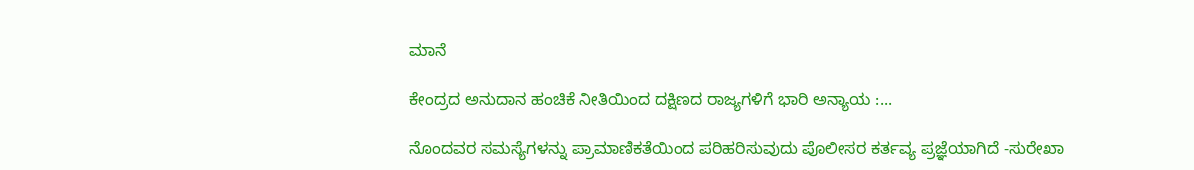ಮಾನೆ

ಕೇಂದ್ರದ ಅನುದಾನ ಹಂಚಿಕೆ ನೀತಿಯಿಂದ ದಕ್ಷಿಣದ ರಾಜ್ಯಗಳಿಗೆ ಭಾರಿ ಅನ್ಯಾಯ :...

ನೊಂದವರ ಸಮಸ್ಯೆಗಳನ್ನು ಪ್ರಾಮಾಣಿಕತೆಯಿಂದ ಪರಿಹರಿಸುವುದು ಪೊಲೀಸರ ಕರ್ತವ್ಯ ಪ್ರಜ್ಞೆಯಾಗಿದೆ -ಸುರೇಖಾ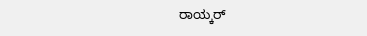ರಾಯ್ಕರ್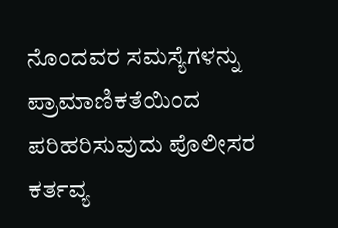ನೊಂದವರ ಸಮಸ್ಯೆಗಳನ್ನು ಪ್ರಾಮಾಣಿಕತೆಯಿಂದ ಪರಿಹರಿಸುವುದು ಪೊಲೀಸರ ಕರ್ತವ್ಯ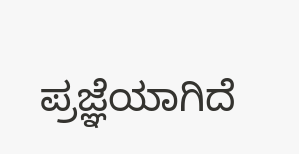ಪ್ರಜ್ಞೆಯಾಗಿದೆ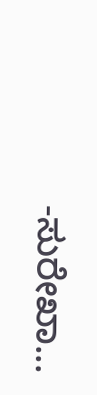-ಸುರೇಖಾ...